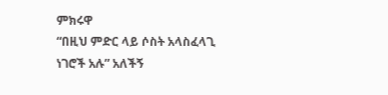ምክሩዋ
“በዚህ ምድር ላይ ሶስት አላስፈላጊ ነገሮች አሉ” አለችኝ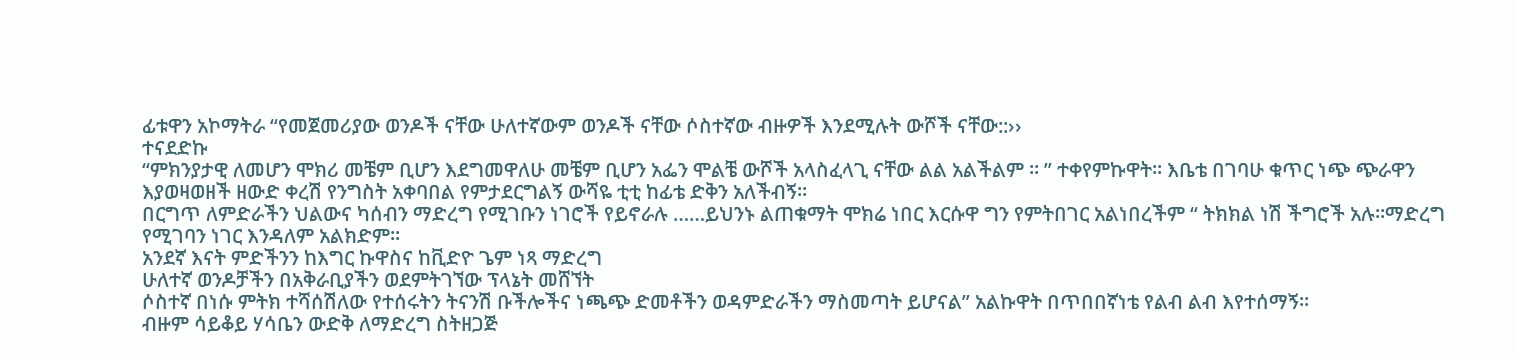ፊቱዋን አኮማትራ “የመጀመሪያው ወንዶች ናቸው ሁለተኛውም ወንዶች ናቸው ሶስተኛው ብዙዎች እንደሚሉት ውሾች ናቸው::››
ተናደድኩ
“ምክንያታዊ ለመሆን ሞክሪ መቼም ቢሆን እደግመዋለሁ መቼም ቢሆን አፌን ሞልቼ ውሾች አላስፈላጊ ናቸው ልል አልችልም ፡፡ ” ተቀየምኩዋት፡፡ እቤቴ በገባሁ ቁጥር ነጭ ጭራዋን እያወዛወዘች ዘውድ ቀረሽ የንግስት አቀባበል የምታደርግልኝ ውሻዬ ቲቲ ከፊቴ ድቅን አለችብኝ፡፡
በርግጥ ለምድራችን ህልውና ካሰብን ማድረግ የሚገቡን ነገሮች የይኖራሉ ……ይህንኑ ልጠቁማት ሞክሬ ነበር እርሱዋ ግን የምትበገር አልነበረችም “ ትክክል ነሽ ችግሮች አሉ፡፡ማድረግ የሚገባን ነገር እንዳለም አልክድም፡፡
አንደኛ እናት ምድችንን ከእግር ኩዋስና ከቪድዮ ጌም ነጻ ማድረግ
ሁለተኛ ወንዶቻችን በአቅራቢያችን ወደምትገኘው ፕላኔት መሸኘት
ሶስተኛ በነሱ ምትክ ተሻሰሽለው የተሰሩትን ትናንሽ ቡችሎችና ነጫጭ ድመቶችን ወዳምድራችን ማስመጣት ይሆናል” አልኩዋት በጥበበኛነቴ የልብ ልብ እየተሰማኝ፡፡
ብዙም ሳይቆይ ሃሳቤን ውድቅ ለማድረግ ስትዘጋጅ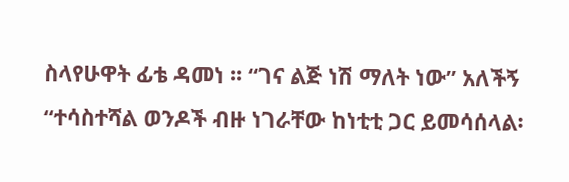ስላየሁዋት ፊቴ ዳመነ ፡፡ “ገና ልጅ ነሽ ማለት ነው” አለችኝ “ተሳስተሻል ወንዶች ብዙ ነገራቸው ከነቲቲ ጋር ይመሳሰላል፡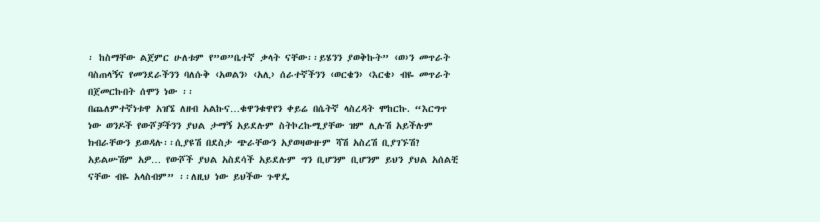፡ ከስማቸው ልጀምር ሁለቱም የ”ወ”ቤተኛ ቃላት ናቸው፡፡ይሄንን ያወቅኩት” ‹ወ›ን መጥራት ባስጠላኝና የመንደራችንን ባለሱቅ ‹አወልን› ‹አሊ› ሰራተኛችንን ‹ወርቄን› ‹እርቄ› ብዬ መጥራት በጀመርኩበት ሰሞን ነው ፡፡
በጨለምተኛነቱዋ አዝኜ ለዘብ አልኩና…ቁዋንቁዋየን ቀይሬ በሴትኛ ላስረዳት ሞከርኩ. “እርግጥ ነው ወንዶች የውሾቻችንን ያህል ታማኝ አይደሉም ስትኮረኩሚያቸው ዝም ሊሉሽ አይችሉም ክብራቸውን ይወዳሉ፡፡ሲያዩሽ በደስታ ጭራቸውን አያወዛውዙም ሻሽ አስረሽ ቢያገኙሽ? አይልሡሽም አዎ… የውሾች ያህል አስደሳች አይደሉም ግን ቢሆንም ቢሆንም ይህን ያህል አሰልቺ ናቸው ብዬ አላስብም” ፡፡ለዚህ ነው ይህችው ጉዋዴ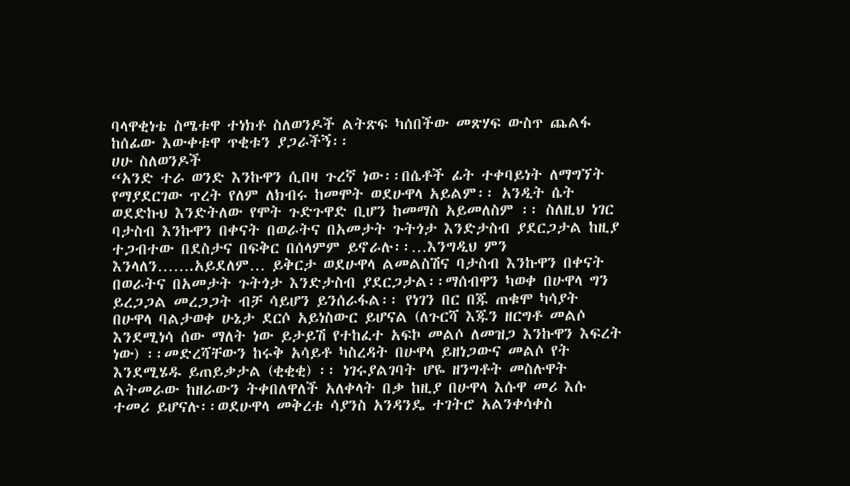ባላዋቂነቴ ስሜቱዋ ተነክቶ ስለወንዶች ልትጽፍ ካሰበችው መጽሃፍ ውስጥ ጨልፋ ከሰፊው እውቀቱዋ ጥቂቱን ያጋራችኝ፡፡
ሀሁ ስለወንዶች
“አንድ ተራ ወንድ እንኩዋን ሲበዛ ጉረኛ ነው፡፡በሴቶች ፊት ተቀባይነት ለማግኘት የማያደርገው ጥረት የለም ለክብሩ ከመሞት ወደሁዋላ አይልም፡፡ አንዲት ሴት ወደድኩህ እንድትለው የሞት ጉድጉዋድ ቢሆን ከመማስ አይመለስም ፡፡ ስለዚህ ነገር ባታስብ እንኩዋን በቀናት በወራትና በአመታት ጉትጎታ እንድታስብ ያደርጋታል ከዚያ ተጋብተው በደስታና በፍቅር በሰላምም ይኖራሉ፡፡…እንግዲህ ምን እንላለን…….አይደለም… ይቅርታ ወደሁዋላ ልመልስሽና ባታስብ እንኩዋን በቀናት በወራትና በአመታት ጉትጎታ እንድታስብ ያደርጋታል፡፡ማሰብዋን ካወቀ በሁዋላ ግን ይረጋጋል መረጋጋት ብቻ ሳይሆን ይንሰራፋል፡፡ የነገን በር በጁ ጠቁሞ ካሳያት በሁዋላ ባልታወቀ ሁኔታ ደርሶ አይነስውር ይሆናል (ለጉርሻ እጁን ዘርግቶ መልሶ እንደሚነሳ ሰው ማለት ነው ይታይሽ የተከፈተ አፍኮ መልሶ ለመዝጋ እንኩዋን እፍረት ነው) ፡፡መድረሻቸውን ከሩቅ አሳይቶ ካስረዳት በሁዋላ ይዘነጋውና መልሶ የት እንደሚሄዱ ይጠይቃታል (ቂቂቂ) ፡፡ ነገሩያልገባት ሆዬ ዘንግቶት መስሉዋት ልትመራው ከዘራውን ትቀበለዋለች አለቀላት በቃ ከዚያ በሁዋላ እሱዋ መሪ እሱ ተመሪ ይሆናሉ፡፡ወደሁዋላ መቅረቱ ሳያንስ አንዳንዴ ተገትሮ አልንቀሳቀስ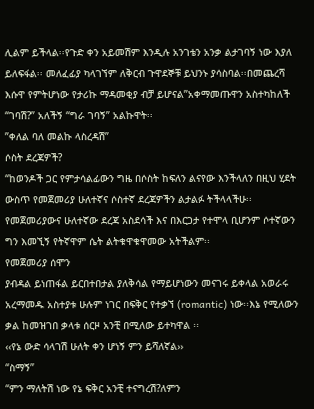ሊልም ይችላል፡፡የጉድ ቀን አይመሽም እንዲሉ አንገቴን አንቃ ልታገባኝ ነው እያለ ይለፍፋል፡፡ መለፈፊያ ካላገኘም ለቅርብ ጉዋደኞቹ ይህንኑ ያሳስባል፡፡በመጨረሻ እሱዋ የምትሆነው የታሪኩ ማዳመቂያ ብቻ ይሆናል”አቀማመጡዋን አስተካከለች “ገባሽ?” አለችኝ “ግራ ገባኝ” አልኩዋት፡፡
”ቀለል ባለ መልኩ ላስረዳሽ”
ሶስት ደረጃዎች?
“ከወንዶች ጋር የምታሳልፊውን ግዜ በሶስት ከፍለን ልናየው እንችላለን በዚህ ሂደት ውስጥ የመጀመሪያ ሁለተኛና ሶስተኛ ደረጃዎችን ልታልፉ ትችላላችሁ፡፡የመጀመሪያውና ሁለተኛው ደረጃ አስደሳች እና በእርጋታ የተሞላ ቢሆንም ሶተኛውን ግን እመኚኝ የትኛዋም ሴት ልትቁዋቁዋመው አትችልም፡፡
የመጀመሪያ ሰሞን
ያብዳል ይነጠፋል ይርበተበታል ያለቅሳል የማይሆነውን መናገሩ ይቀላል አወራሩ አረማመዱ አስተያቱ ሁሉም ነገር በፍቅር የተቃኘ (romantic) ነው፡፡እኔ የሚለውን ቃል ከመዝገበ ቃላቱ ሰርዞ አንቺ በሚለው ይተካዋል ፡፡
‹‹የኔ ውድ ሳላገሽ ሁለት ቀን ሆነኝ ምን ይሻለኛል››
“ስማኝ”
“ምን ማለትሽ ነው የኔ ፍቅር አንቺ ተናግረሽ?ለምን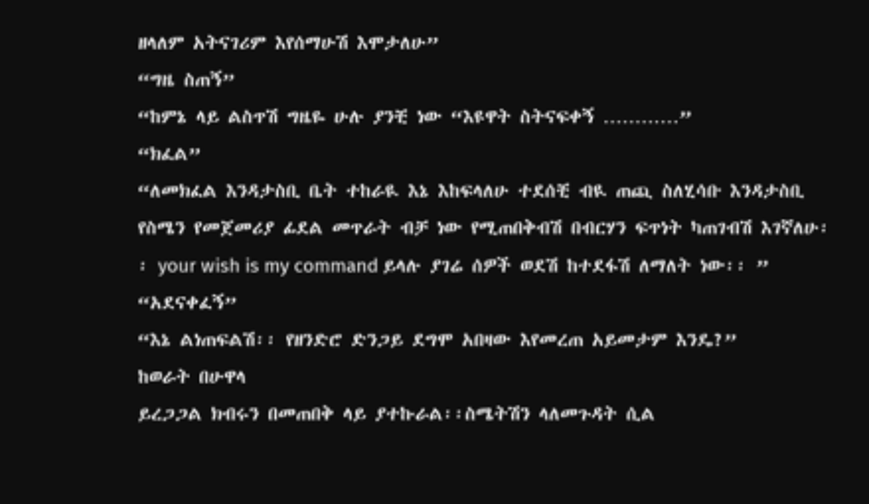ዘላለም አትናገሪም እየሰማሁሽ እሞታለሁ”
“ግዜ ስጠኝ”
“ከምኔ ላይ ልስጥሽ ግዜዬ ሁሉ ያንቺ ነው “እዩዋት ስትናፍቀኝ …………”
“ክፈል”
“ለመክፈል እንዳታስቢ ቤት ተከራዪ እኔ እከፍላለሁ ተደሰቺ ብዪ ጠጪ ስለሂሳቡ እንዳታስቢ የስሜን የመጀመሪያ ፊደል መጥራት ብቻ ነው የሚጠበቅብሽ በብርሃን ፍጥነት ካጠገብሽ እገኛለሁ፡፡ your wish is my command ይላሉ ያገሬ ሰዎች ወደሽ ከተደፋሽ ለማለት ነው፡፡ ”
“አደናቀፈኝ”
“እኔ ልነጠፍልሽ፡፡ የዘንድሮ ድንጋይ ደግሞ አበዛው እየመረጠ አይመታም እንዴ?”
ከወራት በሁዋላ
ይረጋጋል ክብሩን በመጠበቅ ላይ ያተኩራል፡፡ስሜትሽን ላለመጉዳት ሲል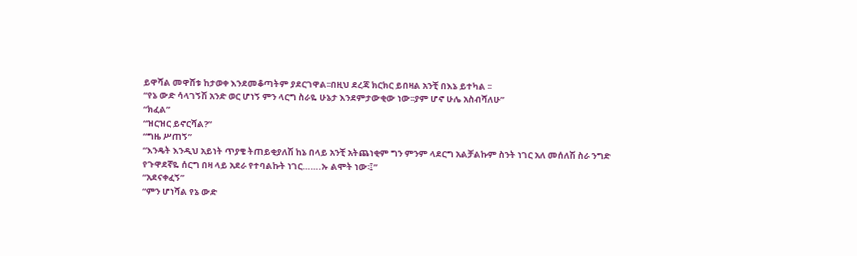ይዋሻል መዋሸቱ ከታወቀ እንደመቆጣትም ያደርገዋል፡፡በዚህ ደረጃ ክርክር ይበዛል አንቺ በእኔ ይተካል ፡፡
“የኔ ውድ ሳላገኝሽ አንድ ወር ሆነኝ ምን ላርግ ስራዬ ሁኔታ እንደምታውቂው ነው፡፡ያም ሆኖ ሁሌ አስብሻለሁ”
“ክፈል”
“ዝርዝር ይኖርሻል?”
“ግዜ ሥጠኝ”
“እንዴት እንዲህ አይነት ጥያቄ ትጠይቂያለሽ ከኔ በላይ አንቺ አትጨነቂም ግን ምንም ላደርግ አልቻልኩም ስንት ነገር አለ መሰለሽ ስራ ንግድ የጉዋደኛዬ ሰርግ በዛ ላይ አደራ የተባልኩት ነገር…….ኡ ልሞት ነው፡፤”
“አደናቀፈኝ”
“ምን ሆነሻል የኔ ውድ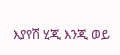እያየሽ ሂጂ እንጂ ወይ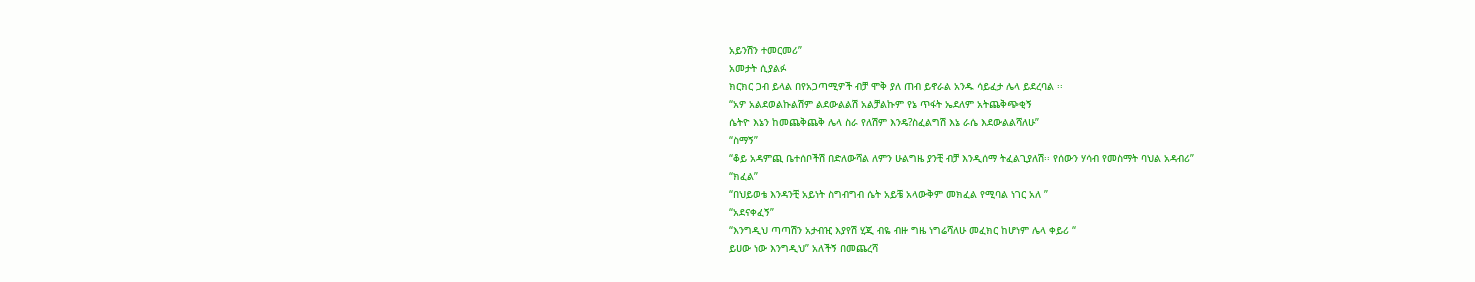አይንሽን ተመርመሪ”
አመታት ሲያልፉ
ክርክር ጋብ ይላል በየአጋጣሚዎች ብቻ ሞቅ ያለ ጠብ ይኖራል አንዱ ሳይፈታ ሌላ ይደረባል ፡፡
“አዎ አልደወልኩልሽም ልደውልልሽ አልቻልኩም የኔ ጥፋት ኤደለም አትጨቅጭቂኝ
ሴትዮ እኔን ከመጨቅጨቅ ሌላ ስራ የለሽም እንዴ?ስፈልግሽ እኔ ራሴ እደውልልሻለሁ”
“ስማኝ”
“ቆይ አዳምጪ ቤተሰቦችሽ በድለውሻል ለምን ሁልግዜ ያንቺ ብቻ እንዲሰማ ትፈልጊያለሽ፡፡ የሰውን ሃሳብ የመስማት ባህል አዳብሪ”
“ክፈል”
“በህይወቴ እንዳንቺ አይነት ስግብግብ ሴት አይቼ አላውቅም መክፈል የሚባል ነገር አለ ”
“አደናቀፈኝ”
“እንግዲህ ጣጣሽን አታብዢ እያየሽ ሂጂ ብዬ ብዙ ግዜ ነግሬሻለሁ መፈክር ከሆነም ሌላ ቀይሪ “
ይሀው ነው እንግዲህ” አለችኝ በመጨረሻ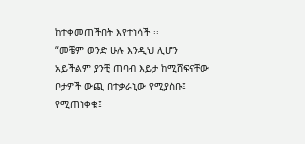ከተቀመጠችበት እየተነሳች ፡፡
“መቼም ወንድ ሁሉ እንዲህ ሊሆን አይችልም ያንቺ ጠባብ እይታ ከሚሸፍናቸው ቦታዎች ውጪ በተቃራኒው የሚያስቡ፤ የሚጠነቀቁ፤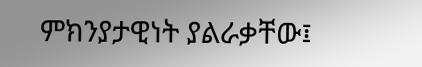ምክንያታዊነት ያልራቃቸው፤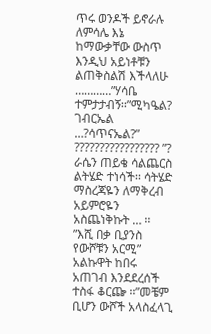ጥሩ ወንዶች ይኖራሉ ለምሳሌ እኔ ከማውቃቸው ውስጥ እንዲህ አይነቶቹን ልጠቅስልሽ እችላለሁ …………”ሃሳቤ ተምታታብኝ፡፡”ሚካዔል? ገብርኤል …?ሳጥናኤል?” ????????????????? ”? ራሴን ጠይቄ ሳልጨርስ ልትሄድ ተነሳች፡፡ ሳትሄድ ማስረጃዬን ለማቅረብ አይምሮዬን አስጨነቅኩት … ፡፡
”እሺ በቃ ቢያንስ የውሾቹን አርሚ” አልኩዋት ከበሩ አጠገብ እንደደረሰች ተስፋ ቆርጬ ፡፡”መቼም ቢሆን ውሾች አላስፈላጊ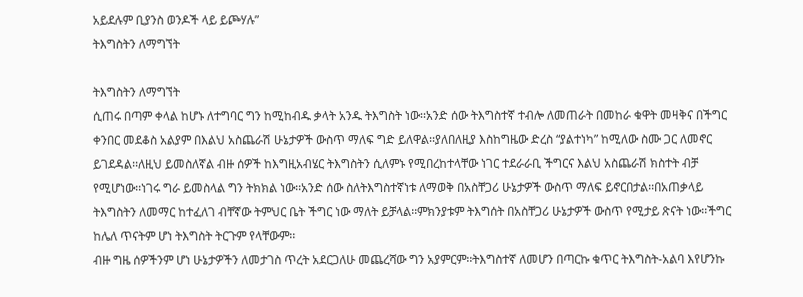አይደሉም ቢያንስ ወንዶች ላይ ይጮሃሉ”
ትእግስትን ለማግኘት

ትእግስትን ለማግኘት
ሲጠሩ በጣም ቀላል ከሆኑ ለተግባር ግን ከሚከብዱ ቃላት አንዱ ትእግስት ነው፡፡አንድ ሰው ትእግስተኛ ተብሎ ለመጠራት በመከራ ቁዋት መዛቅና በችግር ቀንበር መደቆስ አልያም በእልህ አስጨራሽ ሁኔታዎች ውስጥ ማለፍ ግድ ይለዋል፡፡ያለበለዚያ እስከግዜው ድረስ “ያልተነካ” ከሚለው ስሙ ጋር ለመኖር ይገደዳል፡፡ለዚህ ይመስለኛል ብዙ ሰዎች ከእግዚአብሄር ትእግስትን ሲለምኑ የሚበረከተላቸው ነገር ተደራራቢ ችግርና እልህ አስጨራሽ ክስተት ብቻ የሚሆነው፡፡ነገሩ ግራ ይመስላል ግን ትክክል ነው፡፡አንድ ሰው ስለትእግስተኛነቱ ለማወቅ በአስቸጋሪ ሁኔታዎች ውስጥ ማለፍ ይኖርበታል፡፡በአጠቃላይ ትእግስትን ለመማር ከተፈለገ ብቸኛው ትምህር ቤት ችግር ነው ማለት ይቻላል፡፡ምክንያቱም ትእግሰት በአስቸጋሪ ሁኔታዎች ውስጥ የሚታይ ጽናት ነው፡፡ችግር ከሌለ ጥናትም ሆነ ትእግስት ትርጉም የላቸውም፡፡
ብዙ ግዜ ሰዎችንም ሆነ ሁኔታዎችን ለመታገስ ጥረት አደርጋለሁ መጨረሻው ግን አያምርም፡፡ትእግስተኛ ለመሆን በጣርኩ ቁጥር ትእግስት-አልባ እየሆንኩ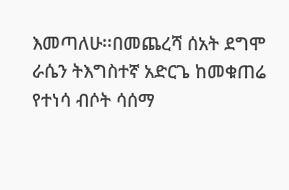እመጣለሁ፡፡በመጨረሻ ሰአት ደግሞ ራሴን ትእግስተኛ አድርጌ ከመቁጠሬ የተነሳ ብሶት ሳሰማ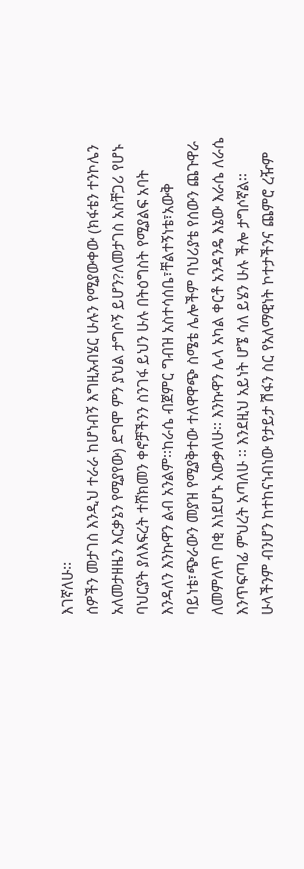እገኛለሁ፡፡
ሰዎችን መታገስ እንዲህ ተራራ ከሆነብኝ እግዚአብሄር ሁሉን የሚያውቀው (ክፋቴን ተንኮሌን አለመታዘዜን እርቃኔን የሚያየው) ደግሞ ምን ያህል ታግሶኝ ይሆን?ለመታገስ አስቸጋሪ የሆኑ ባህርያት ያለእፍረት ተሸክመን ቀኖቻችንን ስንገፋ ይህን ሁሉ በትዕግስት የሚያልፍ አባት እንዳለን እንኩዋን ልብ አንልም፡፡ከራሴ ብጀምር ግብዝ አስተሳሰቤ፣ቸልተኝነቴ፣አውቅ ባይነቴ፣ጭራውን መያዝ የሚያቅተው ተለዋዋጭ ስሜቴ ሌሎችም ባህሪያቴ የሰውን ጨጉዋራ ለመምለጥ በቂ እነደሆኑ አውቃለሁ፡፡ እንኩዋን ሌላ አካል ቀርቶ አንዳንዴ እኔው እራሴ ለራሴ እንጥፍጣፊ ምህረት አጣለሁ ፡፡ እንደዚህ አይነት ሆኜ ሳለ ይሄን ሁሉ ችሎ ታግሶኛል፡፡ሁላችንም ብንሆን ከተከናነብነው የታይታ ሽፋን ስር የአለማዊነት ኮተታችንና ጨምሮ ረዥም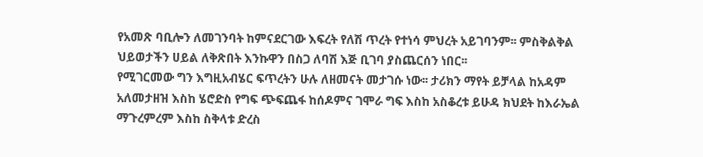የአመጽ ባቢሎን ለመገንባት ከምናደርገው እፍረት የለሽ ጥረት የተነሳ ምህረት አይገባንም፡፡ ምስቅልቅል ህይወታችን ሀይል ለቅጽበት እንኩዋን በስጋ ለባሽ እጅ ቢገባ ያስጨርሰን ነበር፡፡
የሚገርመው ግን እግዚአብሄር ፍጥረትን ሁሉ ለዘመናት መታገሱ ነው፡፡ ታሪክን ማየት ይቻላል ከአዳም አለመታዘዝ እስከ ሄሮድስ የግፍ ጭፍጨፋ ከሰዶምና ገሞራ ግፍ እስከ አስቆረቱ ይሁዳ ክህደት ከእራኤል ማጉረምረም እስከ ስቅላቱ ድረስ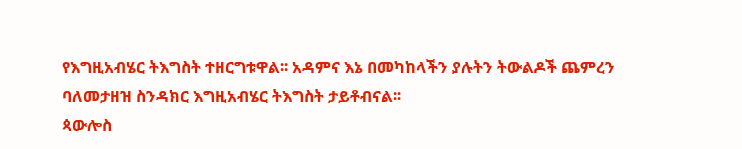የእግዚአብሄር ትእግስት ተዘርግቱዋል፡፡ አዳምና እኔ በመካከላችን ያሉትን ትውልዶች ጨምረን ባለመታዘዝ ስንዳክር እግዚአብሄር ትእግስት ታይቶብናል፡፡
ጳውሎስ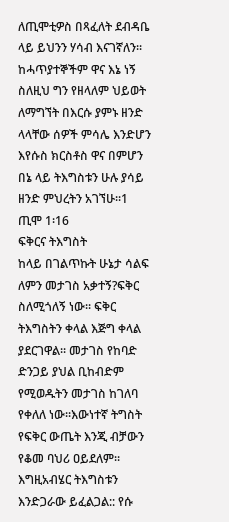ለጢሞቲዎስ በጻፈለት ደብዳቤ ላይ ይህንን ሃሳብ እናገኛለን፡፡
ከሓጥያተኞችም ዋና እኔ ነኝ ስለዚህ ግን የዘላለም ህይወት ለማግኘት በእርሱ ያምኑ ዘንድ ላላቸው ሰዎች ምሳሌ እንድሆን እየሱስ ክርስቶስ ዋና በምሆን በኔ ላይ ትእግስቱን ሁሉ ያሳይ ዘንድ ምህረትን አገኘሁ፡፡1 ጢሞ 1፡16
ፍቅርና ትእግስት
ከላይ በገልጥኩት ሁኔታ ሳልፍ ለምን መታገስ አቃተኝ?ፍቅር ስለሚጎለኝ ነው፡፡ ፍቅር ትእግስትን ቀላል እጅግ ቀላል ያደርገዋል፡፡ መታገስ የከባድ ድንጋይ ያህል ቢከብድም የሚወዱትን መታገስ ከገለባ የቀለለ ነው፡፡እውነተኛ ትግስት የፍቅር ውጤት እንጂ ብቻውን የቆመ ባህሪ ዐይደለም፡፡እግዚአብሄር ትእግስቱን እንድጋራው ይፈልጋል:: የሱ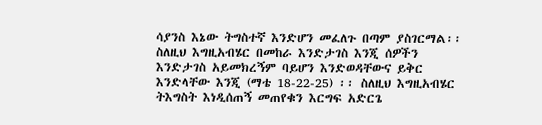ሳያንስ እኔው ትግስተኛ እንድሆን መፈለጉ በጣም ያስገርማል፡፡ ስለዚህ እግዚአብሄር በመከራ እንድታገስ እንጂ ሰዎችን እንድታገስ አይመክረኝም ባይሆን እንድወዳቸውና ይቅር እንድላቸው እንጂ (ማቴ 18-22-25) ፡፡ ስለዚህ እግዚአብሄር ትእግስት እነዲሰጠኝ መጠየቁን እርግፍ አድርጌ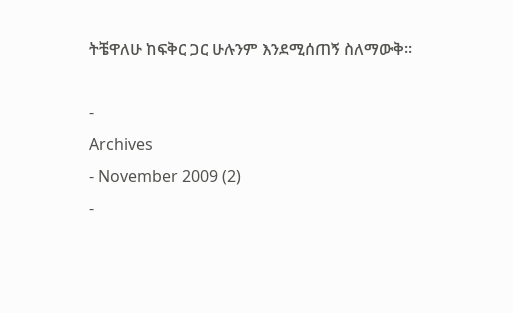ትቼዋለሁ ከፍቅር ጋር ሁሉንም እንደሚሰጠኝ ስለማውቅ፡፡

-
Archives
- November 2009 (2)
-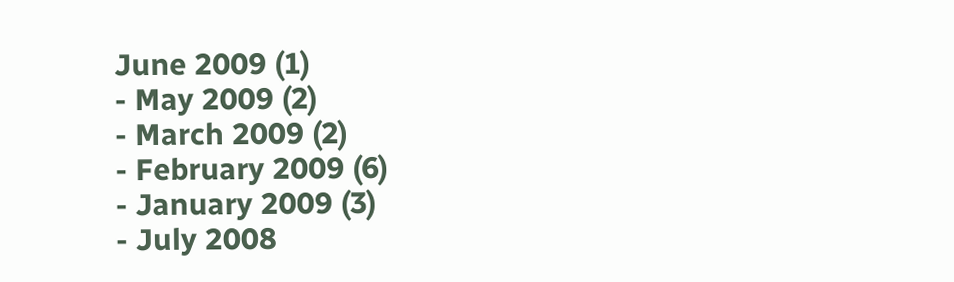June 2009 (1)
- May 2009 (2)
- March 2009 (2)
- February 2009 (6)
- January 2009 (3)
- July 2008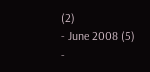(2)
- June 2008 (5)
-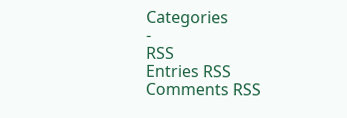Categories
-
RSS
Entries RSS
Comments RSS